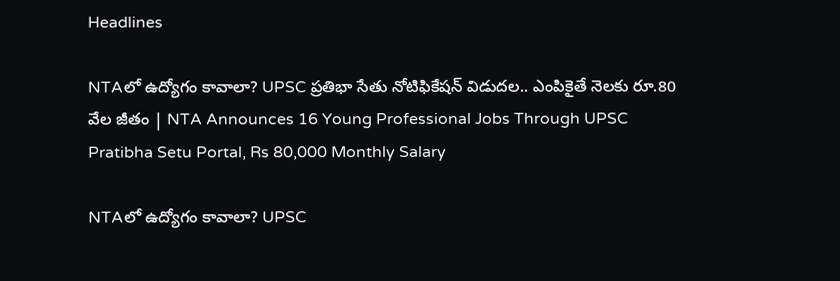Headlines

NTAలో ఉద్యోగం కావాలా? UPSC ప్రతిభా సేతు నోటిఫికేషన్‌ విడుదల.. ఎంపికైతే నెలకు రూ.80 వేల జీతం | NTA Announces 16 Young Professional Jobs Through UPSC Pratibha Setu Portal, Rs 80,000 Monthly Salary

NTAలో ఉద్యోగం కావాలా? UPSC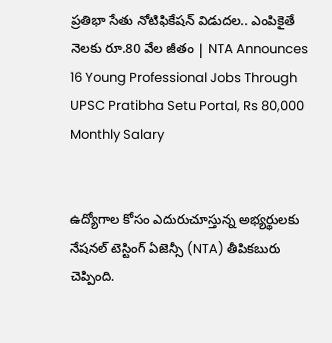ప్రతిభా సేతు నోటిఫికేషన్‌ విడుదల.. ఎంపికైతే నెలకు రూ.80 వేల జీతం | NTA Announces 16 Young Professional Jobs Through UPSC Pratibha Setu Portal, Rs 80,000 Monthly Salary


ఉద్యోగాల కోసం ఎదురుచూస్తున్న అభ్యర్థులకు నేషనల్ టెస్టింగ్ ఏజెన్సీ (NTA) తీపికబురు చెప్పింది.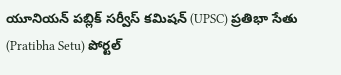యూనియన్ పబ్లిక్ సర్వీస్ కమిషన్ (UPSC) ప్రతిభా సేతు (Pratibha Setu) పోర్టల్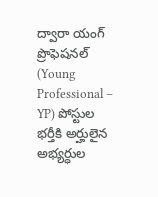ద్వారా యంగ్ ప్రొఫెషనల్ (Young Professional – YP) పోస్టుల భర్తీకి అర్హులైన అభ్యర్ధుల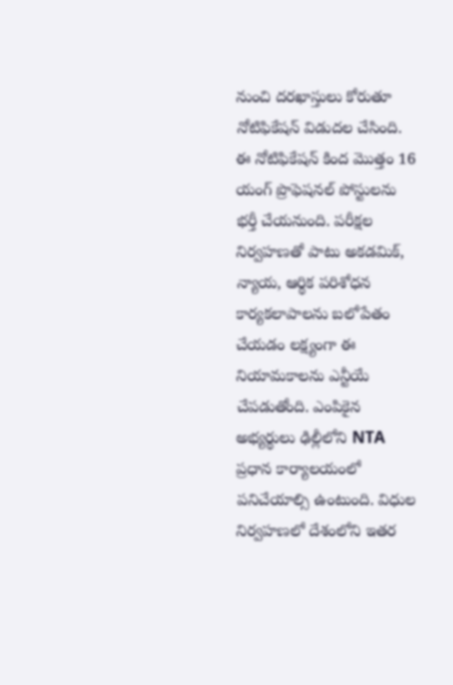నుంచి దరఖాస్తులు కోరుతూ నోటిఫికేషన్‌ విడుదల చేసింది. ఈ నోటిఫికేషన్‌ కింద మొత్తం 16 యంగ్ ప్రొఫెషనల్ పోస్టులను భర్తీ చేయనుంది. పరీక్షల నిర్వహణతో పాటు అకడమిక్, న్యాయ, ఆర్థిక పరిశోధన కార్యకలాపాలను బలోపేతం చేయడం లక్ష్యంగా ఈ నియామకాలను ఎన్టీయే చేపడుతోంది. ఎంపికైన అభ్యర్థులు ఢిల్లీలోని NTA ప్రధాన కార్యాలయంలో పనిచేయాల్సి ఉంటుంది. విధుల నిర్వహణలో దేశంలోని ఇతర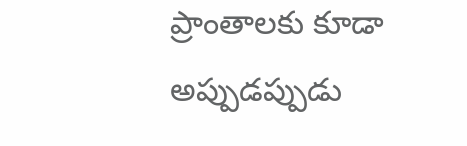ప్రాంతాలకు కూడా అప్పుడప్పుడు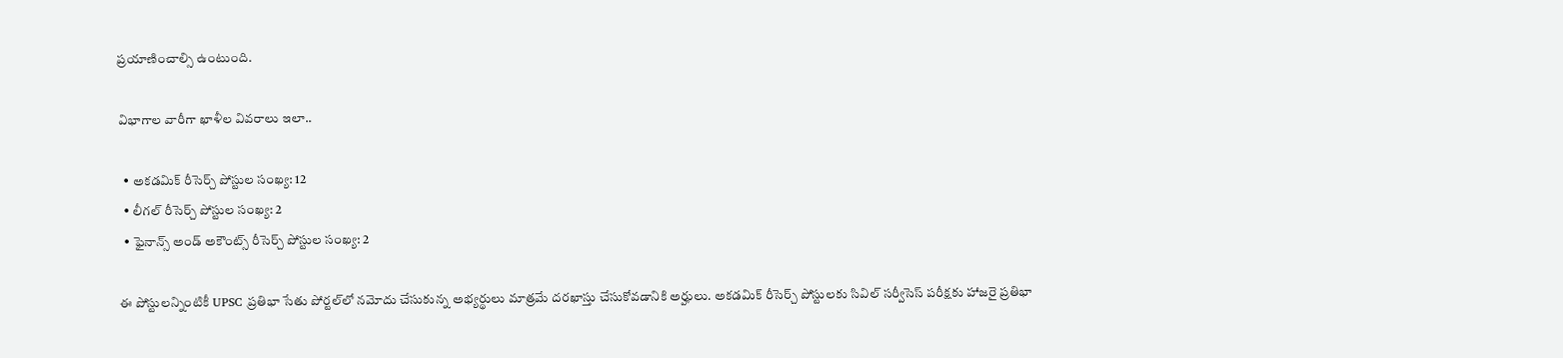ప్రయాణించాల్సి ఉంటుంది.

విభాగాల వారీగా ఖాళీల వివరాలు ఇలా..

  • అకడమిక్ రీసెర్చ్ పోస్టుల సంఖ్య: 12
  • లీగల్ రీసెర్చ్ పోస్టుల సంఖ్య: 2
  • ఫైనాన్స్ అండ్ అకౌంట్స్ రీసెర్చ్ పోస్టుల సంఖ్య: 2

ఈ పోస్టులన్నింటికీ UPSC ప్రతిభా సేతు పోర్టల్‌లో నమోదు చేసుకున్న అభ్యర్థులు మాత్రమే దరఖాస్తు చేసుకోవడానికి అర్హులు. అకడమిక్ రీసెర్చ్ పోస్టులకు సివిల్ సర్వీసెస్ పరీక్షకు హాజరై ప్రతిభా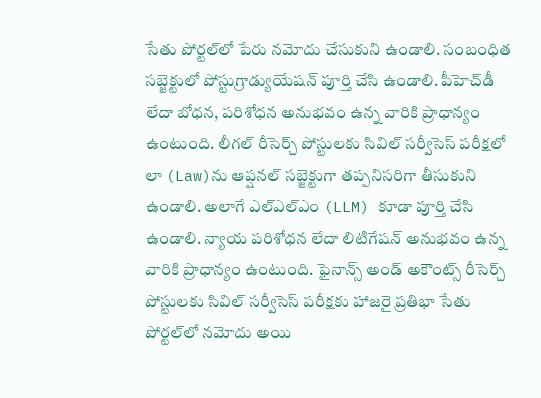సేతు పోర్టల్‌లో పేరు నమోదు చేసుకుని ఉండాలి. సంబంధిత సబ్జెక్టులో పోస్టుగ్రాడ్యుయేషన్ పూర్తి చేసి ఉండాలి. పీహెచ్‌డీ లేదా బోధన, పరిశోధన అనుభవం ఉన్న వారికి ప్రాధాన్యం ఉంటుంది. లీగల్ రీసెర్చ్ పోస్టులకు సివిల్ సర్వీసెస్ పరీక్షలో లా (Law)ను ఆప్షనల్ సబ్జెక్టుగా తప్పనిసరిగా తీసుకుని ఉండాలి. అలాగే ఎల్‌ఎల్‌ఎం (LLM) కూడా పూర్తి చేసి ఉండాలి. న్యాయ పరిశోధన లేదా లిటిగేషన్ అనుభవం ఉన్న వారికి ప్రాధాన్యం ఉంటుంది. ఫైనాన్స్ అండ్ అకౌంట్స్ రీసెర్చ్ పోస్టులకు సివిల్ సర్వీసెస్ పరీక్షకు హాజరై ప్రతిభా సేతు పోర్టల్‌లో నమోదు అయి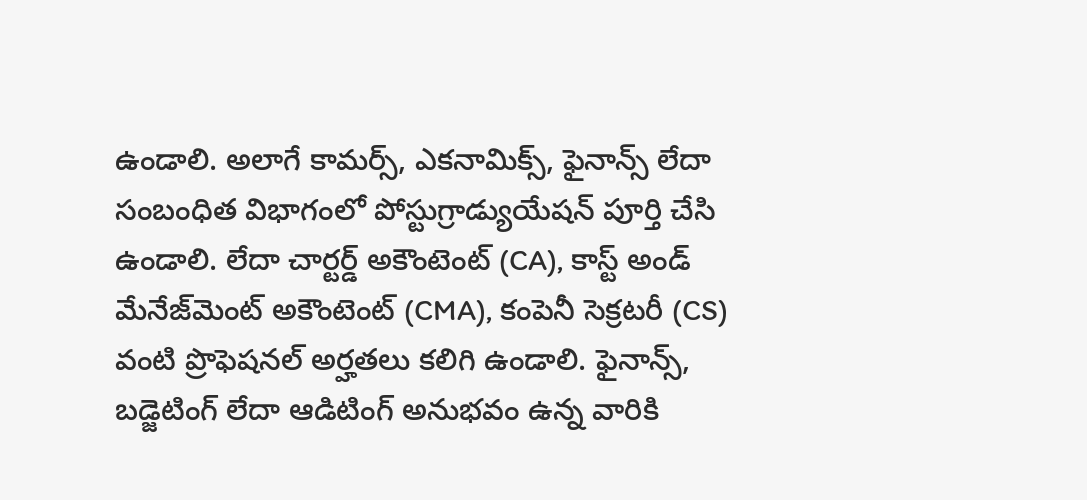ఉండాలి. అలాగే కామర్స్, ఎకనామిక్స్, ఫైనాన్స్ లేదా సంబంధిత విభాగంలో పోస్టుగ్రాడ్యుయేషన్ పూర్తి చేసి ఉండాలి. లేదా చార్టర్డ్ అకౌంటెంట్ (CA), కాస్ట్ అండ్ మేనేజ్‌మెంట్ అకౌంటెంట్ (CMA), కంపెనీ సెక్రటరీ (CS) వంటి ప్రొఫెషనల్ అర్హతలు కలిగి ఉండాలి. ఫైనాన్స్, బడ్జెటింగ్ లేదా ఆడిటింగ్ అనుభవం ఉన్న వారికి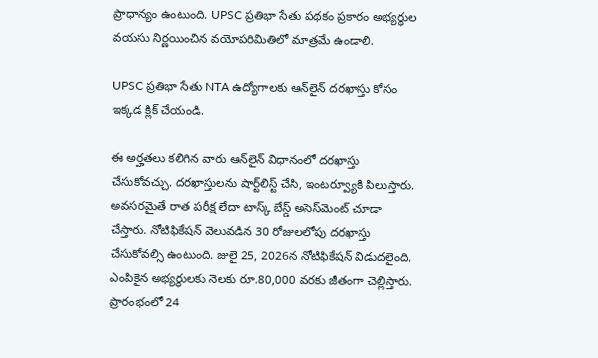ప్రాధాన్యం ఉంటుంది. UPSC ప్రతిభా సేతు పథకం ప్రకారం అభ్యర్ధుల వయసు నిర్ణయించిన వయోపరిమితిలో మాత్రమే ఉండాలి.

UPSC ప్రతిభా సేతు NTA ఉద్యోగాలకు ఆన్‌లైన్‌ దరఖాస్తు కోసం ఇక్కడ క్లిక్‌ చేయండి.

ఈ అర్హతలు కలిగిన వారు ఆన్‌లైన్‌ విధానంలో దరఖాస్తు చేసుకోవచ్చు. దరఖాస్తులను షార్ట్‌లిస్ట్ చేసి, ఇంటర్వ్యూకి పిలుస్తారు. అవసరమైతే రాత పరీక్ష లేదా టాస్క్‌ బేస్డ్‌ అసెస్‌మెంట్‌ చూడా చేస్తారు. నోటిఫికేషన్‌ వెలువడిన 30 రోజులలోపు దరఖాస్తు చేసుకోవల్సి ఉంటుంది. జులై 25, 2026న నోటిఫికేషన్‌ విడుదలైంది. ఎంపికైన అభ్యర్థులకు నెలకు రూ.80,000 వరకు జీతంగా చెల్లిస్తారు. ప్రారంభంలో 24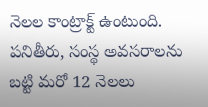నెలల కాంట్రాక్ట్ ఉంటుంది. పనితీరు, సంస్థ అవసరాలను బట్టి మరో 12 నెలలు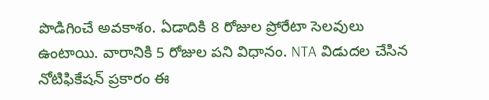పొడిగించే అవకాశం. ఏడాదికి 8 రోజుల ప్రోరేటా సెలవులు ఉంటాయి. వారానికి 5 రోజుల పని విధానం. NTA విడుదల చేసిన నోటిఫికేషన్ ప్రకారం ఈ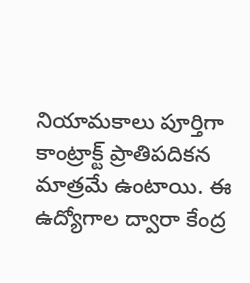నియామకాలు పూర్తిగా కాంట్రాక్ట్ ప్రాతిపదికన మాత్రమే ఉంటాయి. ఈ ఉద్యోగాల ద్వారా కేంద్ర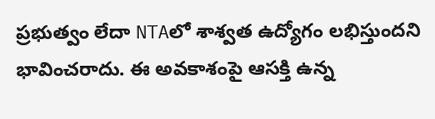ప్రభుత్వం లేదా NTAలో శాశ్వత ఉద్యోగం లభిస్తుందని భావించరాదు. ఈ అవకాశంపై ఆసక్తి ఉన్న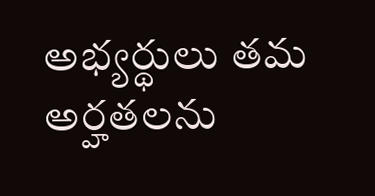అభ్యర్థులు తమ అర్హతలను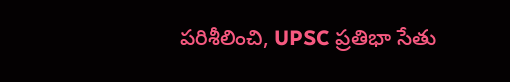పరిశీలించి, UPSC ప్రతిభా సేతు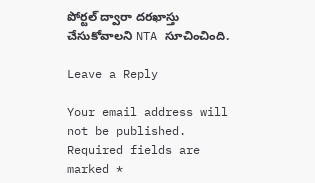పోర్టల్ ద్వారా దరఖాస్తు చేసుకోవాలని NTA సూచించింది.

Leave a Reply

Your email address will not be published. Required fields are marked *